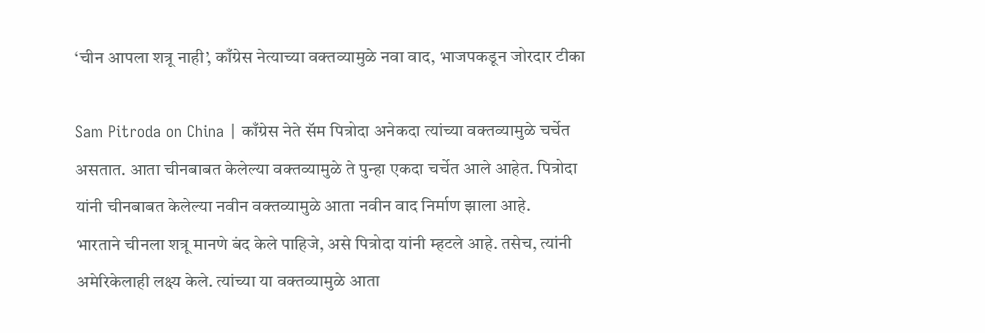‘चीन आपला शत्रू नाही’, काँग्रेस नेत्याच्या वक्तव्यामुळे नवा वाद, भाजपकडून जोरदार टीका

Sam Pitroda on China | काँग्रेस नेते सॅम पित्रोदा अनेकदा त्यांच्या वक्तव्यामुळे चर्चेत असतात. आता चीनबाबत केलेल्या वक्तव्यामुळे ते पुन्हा एकदा चर्चेत आले आहेत. पित्रोदा यांनी चीनबाबत केलेल्या नवीन वक्तव्यामुळे आता नवीन वाद निर्माण झाला आहे.
भारताने चीनला शत्रू मानणे बंद केले पाहिजे, असे पित्रोदा यांनी म्हटले आहे. तसेच, त्यांनी अमेरिकेलाही लक्ष्य केले. त्यांच्या या वक्तव्यामुळे आता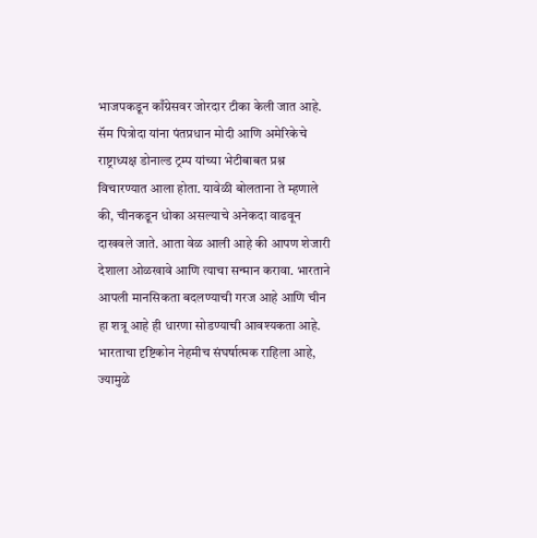भाजपकडून काँग्रेसवर जोरदार टीका केली जात आहे.
सॅम पित्रोदा यांना पंतप्रधान मोदी आणि अमेरिकेचे राष्ट्राध्यक्ष डोनाल्ड ट्रम्प यांच्या भेटीबाबत प्रश्न विचारण्यात आला होता. यावेळी बोलताना ते म्हणाले की, चीनकडून धोका असल्याचे अनेकदा वाढवून दाखवले जाते. आता वेळ आली आहे की आपण शेजारी देशाला ओळखावे आणि त्याचा सन्मान करावा. भारताने आपली मानसिकता बदलण्याची गरज आहे आणि चीन हा शत्रू आहे ही धारणा सोडण्याची आवश्यकता आहे.
भारताचा दृष्टिकोन नेहमीच संघर्षात्मक राहिला आहे, ज्यामुळे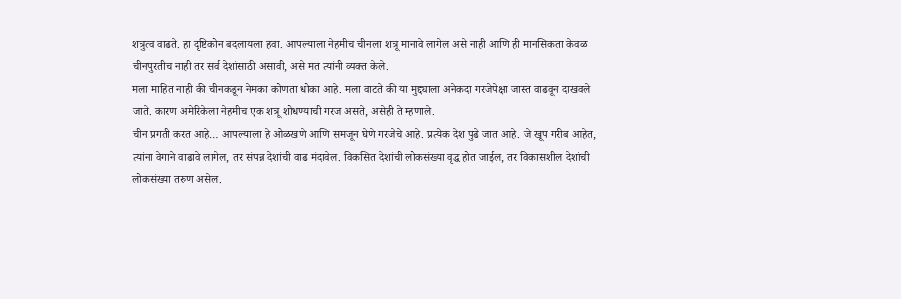शत्रुत्व वाढते. हा दृष्टिकोन बदलायला हवा. आपल्याला नेहमीच चीनला शत्रू मानावे लागेल असे नाही आणि ही मानसिकता केवळ चीनपुरतीच नाही तर सर्व देशांसाठी असावी, असे मत त्यांनी व्यक्त केले.
मला माहित नाही की चीनकडून नेमका कोणता धोका आहे. मला वाटते की या मुद्द्याला अनेकदा गरजेपेक्षा जास्त वाढवून दाखवले जाते. कारण अमेरिकेला नेहमीच एक शत्रू शोधण्याची गरज असते, असेही ते म्हणाले.
चीन प्रगती करत आहे… आपल्याला हे ओळखणे आणि समजून घेणे गरजेचे आहे. प्रत्येक देश पुढे जात आहे. जे खूप गरीब आहेत, त्यांना वेगाने वाढावे लागेल, तर संपन्न देशांची वाढ मंदावेल. विकसित देशांची लोकसंख्या वृद्ध होत जाईल, तर विकासशील देशांची लोकसंख्या तरुण असेल.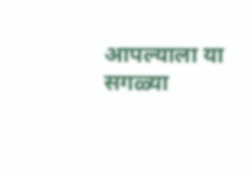आपल्याला या सगळ्या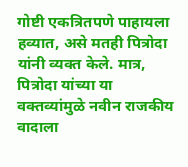गोष्टी एकत्रितपणे पाहायला हव्यात, असे मतही पित्रोदा यांनी व्यक्त केले. मात्र, पित्रोदा यांच्या या वक्तव्यांमुळे नवीन राजकीय वादाला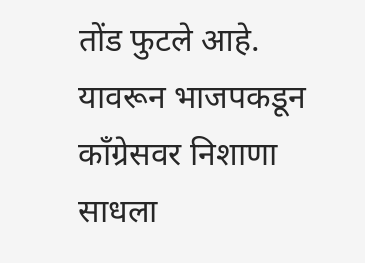तोंड फुटले आहे. यावरून भाजपकडून काँग्रेसवर निशाणा साधला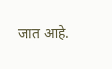जात आहे.